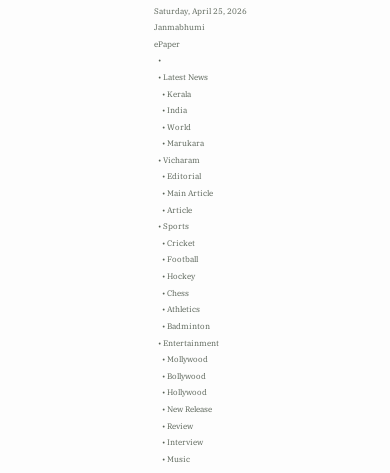Saturday, April 25, 2026
Janmabhumi
ePaper
  •
  • Latest News
    • Kerala
    • India
    • World
    • Marukara
  • Vicharam
    • Editorial
    • Main Article
    • Article
  • Sports
    • Cricket
    • Football
    • Hockey
    • Chess
    • Athletics
    • Badminton
  • Entertainment
    • Mollywood
    • Bollywood
    • Hollywood
    • New Release
    • Review
    • Interview
    • Music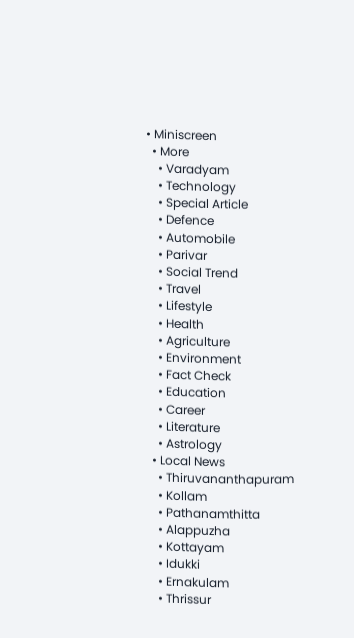• Miniscreen
  • More
    • Varadyam
    • Technology
    • Special Article
    • Defence
    • Automobile
    • Parivar
    • Social Trend
    • Travel
    • Lifestyle
    • Health
    • Agriculture
    • Environment
    • Fact Check
    • Education
    • Career
    • Literature
    • Astrology
  • Local News
    • Thiruvananthapuram
    • Kollam
    • Pathanamthitta
    • Alappuzha
    • Kottayam
    • Idukki
    • Ernakulam
    • Thrissur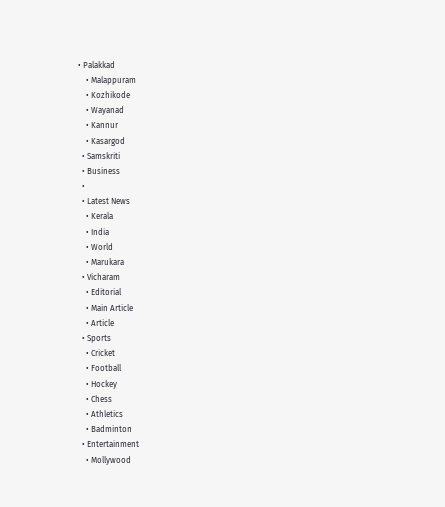• Palakkad
    • Malappuram
    • Kozhikode
    • Wayanad
    • Kannur
    • Kasargod
  • Samskriti
  • Business
  •
  • Latest News
    • Kerala
    • India
    • World
    • Marukara
  • Vicharam
    • Editorial
    • Main Article
    • Article
  • Sports
    • Cricket
    • Football
    • Hockey
    • Chess
    • Athletics
    • Badminton
  • Entertainment
    • Mollywood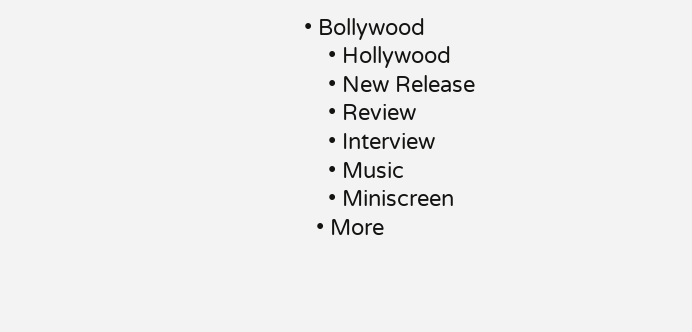• Bollywood
    • Hollywood
    • New Release
    • Review
    • Interview
    • Music
    • Miniscreen
  • More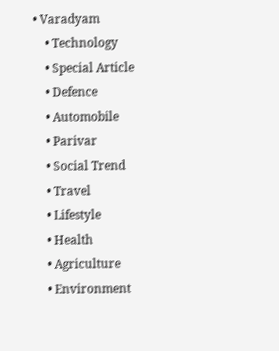• Varadyam
    • Technology
    • Special Article
    • Defence
    • Automobile
    • Parivar
    • Social Trend
    • Travel
    • Lifestyle
    • Health
    • Agriculture
    • Environment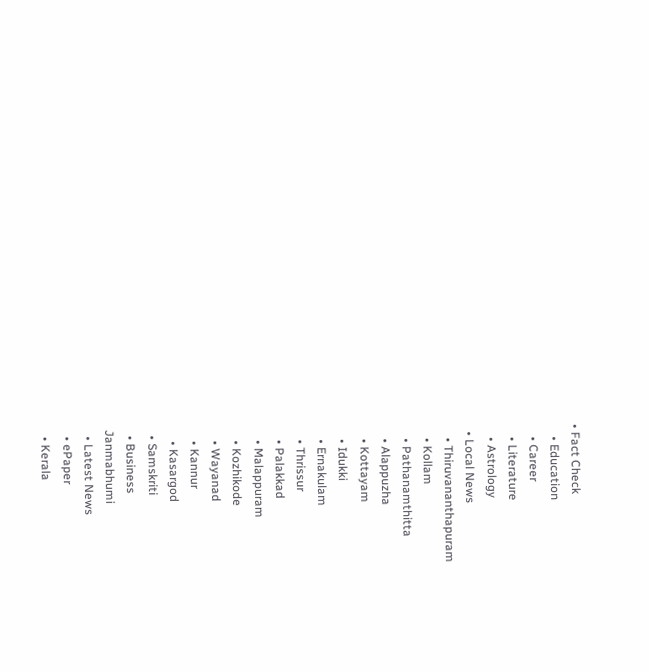• Fact Check
    • Education
    • Career
    • Literature
    • Astrology
  • Local News
    • Thiruvananthapuram
    • Kollam
    • Pathanamthitta
    • Alappuzha
    • Kottayam
    • Idukki
    • Ernakulam
    • Thrissur
    • Palakkad
    • Malappuram
    • Kozhikode
    • Wayanad
    • Kannur
    • Kasargod
  • Samskriti
  • Business
Janmabhumi
  • Latest News
  • ePaper
  • Kerala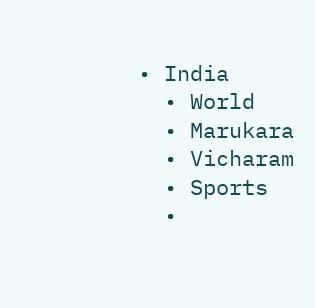• India
  • World
  • Marukara
  • Vicharam
  • Sports
  •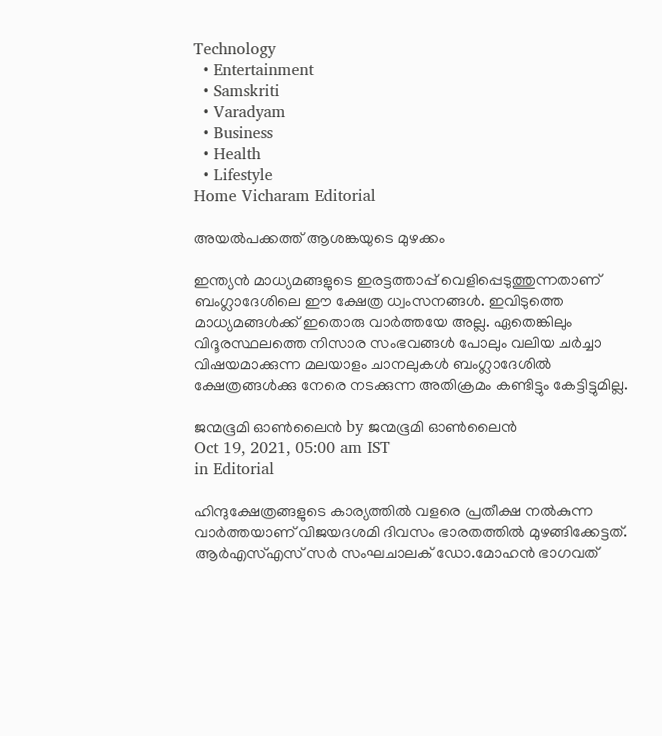Technology
  • Entertainment
  • Samskriti
  • Varadyam
  • Business
  • Health
  • Lifestyle
Home Vicharam Editorial

അയല്‍പക്കത്ത് ആശങ്കയുടെ മുഴക്കം

ഇന്ത്യന്‍ മാധ്യമങ്ങളുടെ ഇരട്ടത്താപ്പ് വെളിപ്പെടുത്തുന്നതാണ് ബംഗ്ലാദേശിലെ ഈ ക്ഷേത്ര ധ്വംസനങ്ങള്‍. ഇവിടുത്തെ മാധ്യമങ്ങള്‍ക്ക് ഇതൊരു വാര്‍ത്തയേ അല്ല. ഏതെങ്കിലും വിദൂരസ്ഥലത്തെ നിസാര സംഭവങ്ങള്‍ പോലും വലിയ ചര്‍ച്ചാ വിഷയമാക്കുന്ന മലയാളം ചാനലുകള്‍ ബംഗ്ലാദേശില്‍ ക്ഷേത്രങ്ങള്‍ക്കു നേരെ നടക്കുന്ന അതിക്രമം കണ്ടിട്ടും കേട്ടിട്ടുമില്ല.

ജന്മഭൂമി ഓണ്‍ലൈന്‍ by ജന്മഭൂമി ഓണ്‍ലൈന്‍
Oct 19, 2021, 05:00 am IST
in Editorial

ഹിന്ദുക്ഷേത്രങ്ങളുടെ കാര്യത്തില്‍ വളരെ പ്രതീക്ഷ നല്‍കുന്ന വാര്‍ത്തയാണ് വിജയദശമി ദിവസം ഭാരതത്തില്‍ മുഴങ്ങിക്കേട്ടത്. ആര്‍എസ്എസ് സര്‍ സംഘചാലക് ഡോ.മോഹന്‍ ഭാഗവത്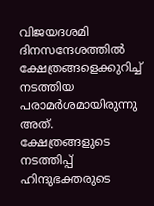വിജയദശമി ദിനസന്ദേശത്തില്‍ ക്ഷേത്രങ്ങളെക്കുറിച്ച് നടത്തിയ പരാമര്‍ശമായിരുന്നു അത്. ക്ഷേത്രങ്ങളുടെ നടത്തിപ്പ് ഹിന്ദുഭക്തരുടെ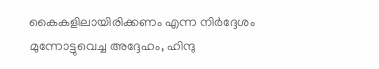കൈകളിലായിരിക്കണം എന്ന നിര്‍ദ്ദേശം മുന്നോട്ടുവെച്ച അദ്ദേഹം, ഹിന്ദു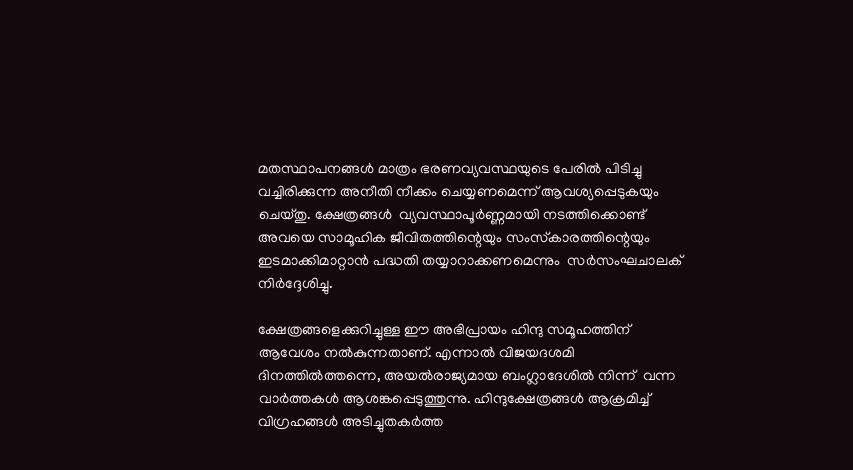മതസ്ഥാപനങ്ങള്‍ മാത്രം ഭരണവ്യവസ്ഥയുടെ പേരില്‍ പിടിച്ചു വച്ചിരിക്കുന്ന അനീതി നീക്കം ചെയ്യണമെന്ന് ആവശ്യപ്പെടുകയും ചെയ്തു. ക്ഷേത്രങ്ങള്‍  വ്യവസ്ഥാപൂര്‍ണ്ണമായി നടത്തിക്കൊണ്ട് അവയെ സാമൂഹിക ജീവിതത്തിന്റെയും സംസ്‌കാരത്തിന്റെയും ഇടമാക്കിമാറ്റാന്‍ പദ്ധതി തയ്യാറാക്കണമെന്നും  സര്‍സംഘചാലക് നിര്‍ദ്ദേശിച്ചു.

ക്ഷേത്രങ്ങളെക്കുറിച്ചുള്ള ഈ അഭിപ്രായം ഹിന്ദു സമൂഹത്തിന് ആവേശം നല്‍കുന്നതാണ്. എന്നാല്‍ വിജയദശമി ദിനത്തില്‍ത്തന്നെ, അയല്‍രാജ്യമായ ബംഗ്ലാദേശില്‍ നിന്ന്  വന്ന വാര്‍ത്തകള്‍ ആശങ്കപ്പെടുത്തുന്നു. ഹിന്ദുക്ഷേത്രങ്ങള്‍ ആക്രമിച്ച് വിഗ്രഹങ്ങള്‍ അടിച്ചുതകര്‍ത്ത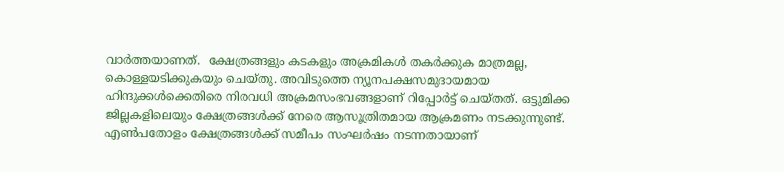വാര്‍ത്തയാണത്.  ക്ഷേത്രങ്ങളും കടകളും അക്രമികള്‍ തകര്‍ക്കുക മാത്രമല്ല, കൊള്ളയടിക്കുകയും ചെയ്തു. അവിടുത്തെ ന്യൂനപക്ഷസമുദായമായ ഹിന്ദുക്കള്‍ക്കെതിരെ നിരവധി അക്രമസംഭവങ്ങളാണ് റിപ്പോര്‍ട്ട് ചെയ്തത്. ഒട്ടുമിക്ക ജില്ലകളിലെയും ക്ഷേത്രങ്ങള്‍ക്ക് നേരെ ആസൂത്രിതമായ ആക്രമണം നടക്കുന്നുണ്ട്. എണ്‍പതോളം ക്ഷേത്രങ്ങള്‍ക്ക് സമീപം സംഘര്‍ഷം നടന്നതായാണ്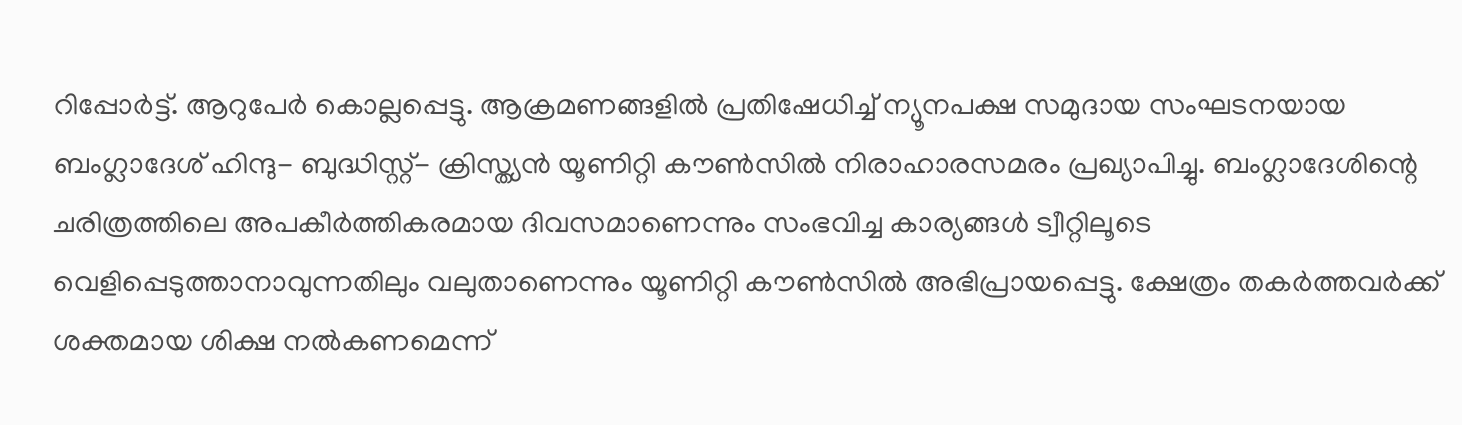റിപ്പോര്‍ട്ട്. ആറുപേര്‍ കൊല്ലപ്പെട്ടു. ആക്രമണങ്ങളില്‍ പ്രതിഷേധിച്ച് ന്യൂനപക്ഷ സമുദായ സംഘടനയായ ബംഗ്ലാദേശ് ഹിന്ദു- ബുദ്ധിസ്റ്റ്- ക്രിസ്ത്യന്‍ യൂണിറ്റി കൗണ്‍സില്‍ നിരാഹാരസമരം പ്രഖ്യാപിച്ചു. ബംഗ്ലാദേശിന്റെ ചരിത്രത്തിലെ അപകീര്‍ത്തികരമായ ദിവസമാണെന്നും സംഭവിച്ച കാര്യങ്ങള്‍ ട്വീറ്റിലൂടെ വെളിപ്പെടുത്താനാവുന്നതിലും വലുതാണെന്നും യൂണിറ്റി കൗണ്‍സില്‍ അഭിപ്രായപ്പെട്ടു. ക്ഷേത്രം തകര്‍ത്തവര്‍ക്ക് ശക്തമായ ശിക്ഷ നല്‍കണമെന്ന്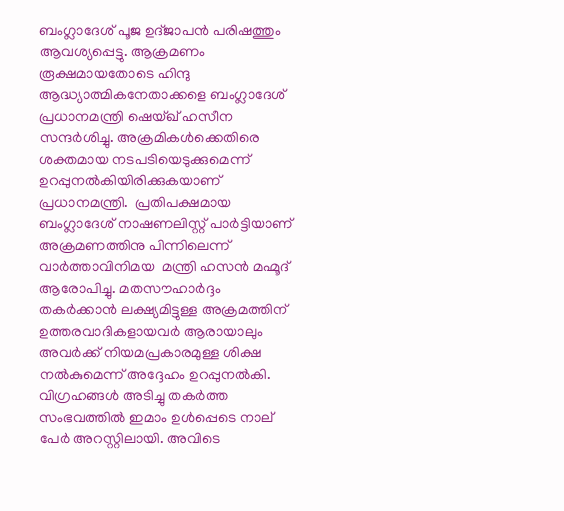ബംഗ്ലാദേശ് പൂജ ഉദ്ജാപന്‍ പരിഷത്തും ആവശ്യപ്പെട്ടു. ആക്രമണം രൂക്ഷമായതോടെ ഹിന്ദു ആദ്ധ്യാത്മികനേതാക്കളെ ബംഗ്ലാദേശ് പ്രധാനമന്ത്രി ഷെയ്ഖ് ഹസീന സന്ദര്‍ശിച്ചു. അക്രമികള്‍ക്കെതിരെ ശക്തമായ നടപടിയെടുക്കുമെന്ന് ഉറപ്പുനല്‍കിയിരിക്കുകയാണ് പ്രധാനമന്ത്രി.  പ്രതിപക്ഷമായ ബംഗ്ലാദേശ് നാഷണലിസ്റ്റ് പാര്‍ട്ടിയാണ് അക്രമണത്തിനു പിന്നിലെന്ന് വാര്‍ത്താവിനിമയ  മന്ത്രി ഹസന്‍ മഹ്മൂദ് ആരോപിച്ചു. മതസൗഹാര്‍ദ്ദം തകര്‍ക്കാന്‍ ലക്ഷ്യമിട്ടുള്ള അക്രമത്തിന് ഉത്തരവാദികളായവര്‍ ആരായാലും അവര്‍ക്ക് നിയമപ്രകാരമുള്ള ശിക്ഷ നല്‍കുമെന്ന് അദ്ദേഹം ഉറപ്പുനല്‍കി. വിഗ്രഹങ്ങള്‍ അടിച്ചു തകര്‍ത്ത സംഭവത്തില്‍ ഇമാം ഉള്‍പ്പെടെ നാല് പേര്‍ അറസ്റ്റിലായി. അവിടെ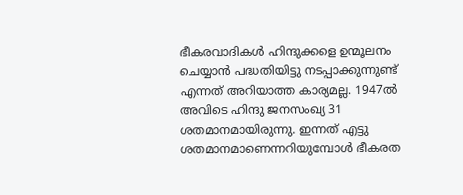ഭീകരവാദികള്‍ ഹിന്ദുക്കളെ ഉന്മൂലനം ചെയ്യാന്‍ പദ്ധതിയിട്ടു നടപ്പാക്കുന്നുണ്ട് എന്നത് അറിയാത്ത കാര്യമല്ല. 1947ല്‍ അവിടെ ഹിന്ദു ജനസംഖ്യ 31 ശതമാനമായിരുന്നു. ഇന്നത് എട്ടു ശതമാനമാണെന്നറിയുമ്പോള്‍ ഭീകരത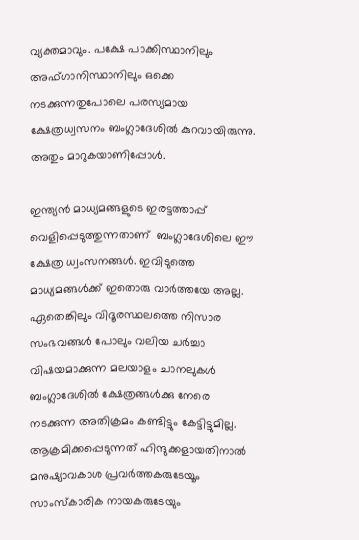വ്യക്തമാവും. പക്ഷേ പാക്കിസ്ഥാനിലും അഫ്ഗാനിസ്ഥാനിലും ഒക്കെ നടക്കുന്നതുപോലെ പരസ്യമായ ക്ഷേത്രധ്വസനം ബംഗ്ലാദേശില്‍ കുറവായിരുന്നു. അതും മാറുകയാണിപ്പോള്‍.

ഇന്ത്യന്‍ മാധ്യമങ്ങളുടെ ഇരട്ടത്താപ്പ് വെളിപ്പെടുത്തുന്നതാണ്  ബംഗ്ലാദേശിലെ ഈ ക്ഷേത്ര ധ്വംസനങ്ങള്‍. ഇവിടുത്തെ മാധ്യമങ്ങള്‍ക്ക് ഇതൊരു വാര്‍ത്തയേ അല്ല.  ഏതെങ്കിലും വിദൂരസ്ഥലത്തെ നിസാര സംഭവങ്ങള്‍ പോലും വലിയ ചര്‍ച്ചാ വിഷയമാക്കുന്ന മലയാളം ചാനലുകള്‍ ബംഗ്ലാദേശില്‍ ക്ഷേത്രങ്ങള്‍ക്കു നേരെ  നടക്കുന്ന അതിക്രമം കണ്ടിട്ടും കേട്ടിട്ടുമില്ല.  ആക്രമിക്കപ്പെടുന്നത് ഹിന്ദുക്കളായതിനാല്‍ മനുഷ്യാവകാശ പ്രവര്‍ത്തകരുടേയൂം സാംസ്‌കാരിക നായകരുടേയും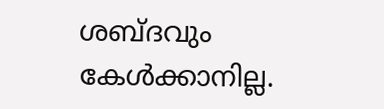ശബ്ദവും കേള്‍ക്കാനില്ല.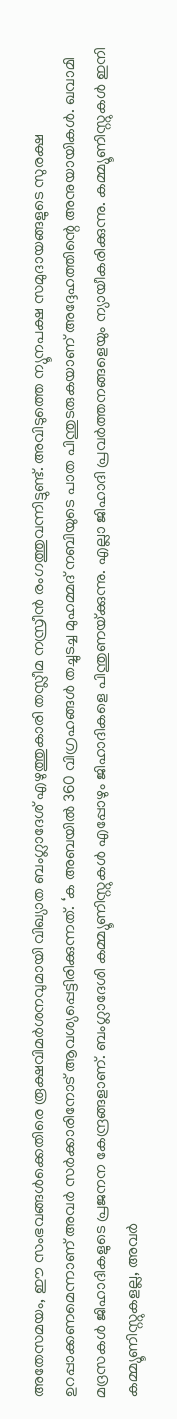അതേസമയം, ഈ സംഭവങ്ങള്‍ക്കെതിരെ രൂക്ഷവിമര്‍ശനവുമായി വിഖ്യാത ബംഗ്ലാദേശ് എഴുത്തുകാരി തസ്ലീമ നസ്രീന്‍ രംഗത്തുവന്നിട്ടുണ്ട്. അവിടുത്തെ ന്യൂനപക്ഷ സമുദായങ്ങളുടെ സുരക്ഷ ഉറപ്പാക്കണമെന്നാണ് അവര്‍ സര്‍ക്കാരിനോട് ആവശ്യപ്പെട്ടിരിക്കുന്നത്. ‘ക അബയില്‍ 360 വിഗ്രഹങ്ങള്‍ തച്ചുടച്ച മുഹമ്മദ് നബിയുടെ പാത പിന്തുടരുകയാണ് അദ്ദേഹത്തിന്റെ അനുയായികള്‍. ഖവാമി മദ്രസകള്‍ ജിഹാദികളുടെ പ്രജനന കേന്ദ്രങ്ങളാണ്. ബംഗ്ലാദേശി കമ്മ്യൂണിസ്റ്റുകള്‍ എപ്പോഴും ജിഹാദികളെ പിന്തുണയ്‌ക്കുന്നു. എല്ലാ ജിഹാദി പ്രവര്‍ത്തനങ്ങളെയും ന്യായീകരിക്കുന്നു. കമ്മ്യൂണിസ്റ്റുകള്‍ ഇനി കമ്മ്യൂണിസ്റ്റുകളല്ല, അവര്‍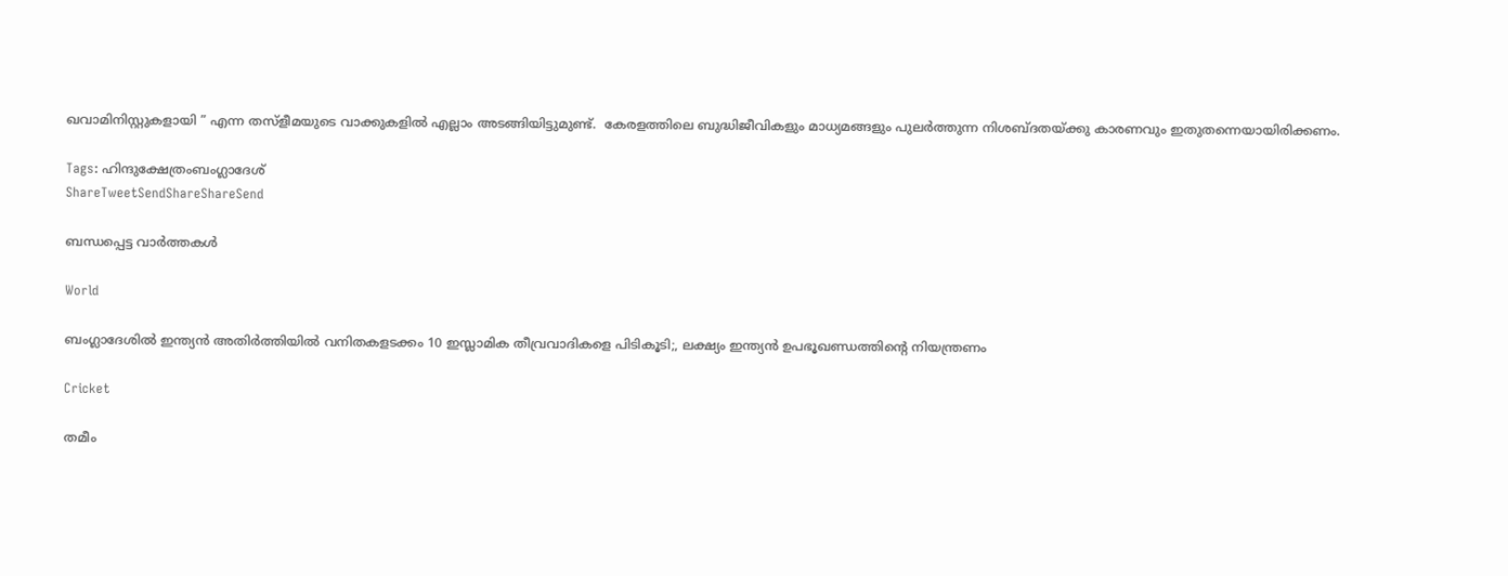ഖവാമിനിസ്റ്റുകളായി ” എന്ന തസ്ളീമയുടെ വാക്കുകളില്‍ എല്ലാം അടങ്ങിയിട്ടുമുണ്ട്.  കേരളത്തിലെ ബുദ്ധിജീവികളും മാധ്യമങ്ങളും പുലര്‍ത്തുന്ന നിശബ്ദതയ്‌ക്കു കാരണവും ഇതുതന്നെയായിരിക്കണം.

Tags: ഹിന്ദുക്ഷേത്രംബംഗ്ലാദേശ്
ShareTweetSendShareShareSend

ബന്ധപ്പെട്ട വാര്‍ത്തകള്‍

World

ബംഗ്ലാദേശില്‍ ഇന്ത്യന്‍ അതിര്‍ത്തിയില്‍ വനിതകളടക്കം 10 ഇസ്ലാമിക തീവ്രവാദികളെ പിടികൂടി;, ലക്ഷ്യം ഇന്ത്യന്‍ ഉപഭൂഖണ്ഡത്തിന്റെ നിയന്ത്രണം

Cricket

തമീം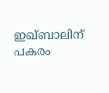ഇഖ്ബാലിന് പകരം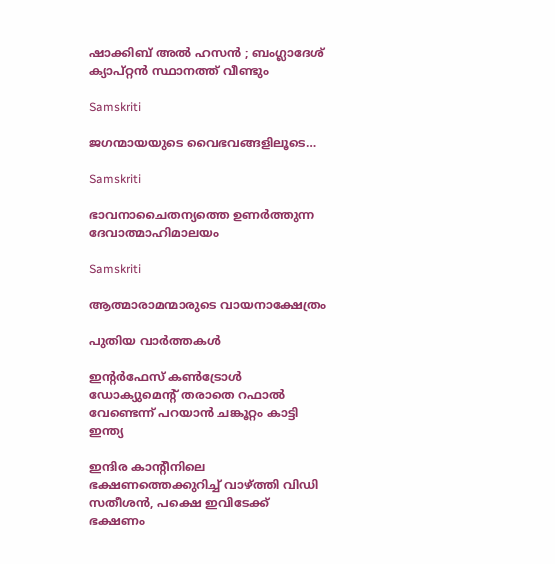ഷാക്കിബ് അല്‍ ഹസന്‍ ; ബംഗ്ലാദേശ് ക്യാപ്റ്റന്‍ സ്ഥാനത്ത് വീണ്ടും

Samskriti

ജഗന്മായയുടെ വൈഭവങ്ങളിലൂടെ…

Samskriti

ഭാവനാചൈതന്യത്തെ ഉണര്‍ത്തുന്ന ദേവാത്മാഹിമാലയം

Samskriti

ആത്മാരാമന്മാരുടെ വായനാക്ഷേത്രം

പുതിയ വാര്‍ത്തകള്‍

ഇന്‍റര്‍ഫേസ് കണ്‍ട്രോള്‍ ഡോക്യുമെന്‍റ് തരാതെ റഫാല്‍ വേണ്ടെന്ന് പറയാന്‍ ചങ്കൂറ്റം കാട്ടി ഇന്ത്യ

ഇന്ദിര കാന്‍റീനിലെ ഭക്ഷണത്തെക്കുറിച്ച് വാഴ്‌ത്തി വിഡി സതീശന്‍, പക്ഷെ ഇവിടേക്ക് ഭക്ഷണം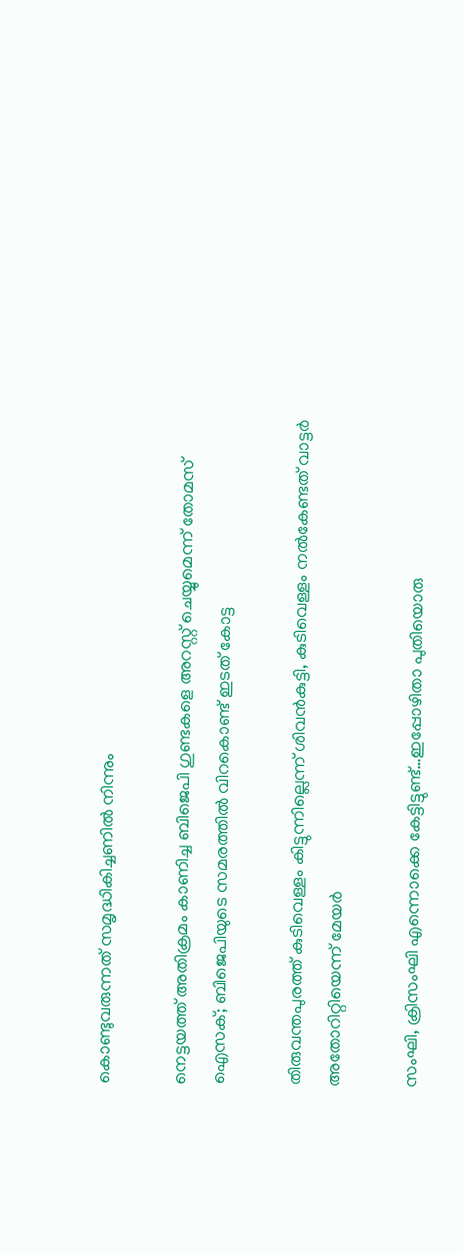കൊണ്ടുവരുന്നത് സമൃദ്ധികിച്ചണില്‍ നിന്നും

നെട്ടയത്ത് അതിക്രമം കാണിച്ച ബിജെപി ഗുണ്ടകളെ അറസ്റ്റ് ചെയ്യുമെന്ന് തോമസ് ഐസക്; ബിജെപിയുടെ സമരത്തില്‍ വിറകൊണ്ട് ഇടത് കോട്ട

തിരുവന്തപുരത്ത് കുടിവെള്ളം കിട്ടുന്നില്ലെന്ന് ശിവന്‍കുട്ടി, കുടിവെള്ളം നല്‍കേണ്ടത് വാട്ടര്‍ അതോറിറ്റിയെന്ന് മേയര്‍

സംഘി, ക്രിസംഘി എന്നൊക്കെ കേട്ടിട്ടുണ്ട്…ഇപ്പോഴിതാ പുതിയൊരു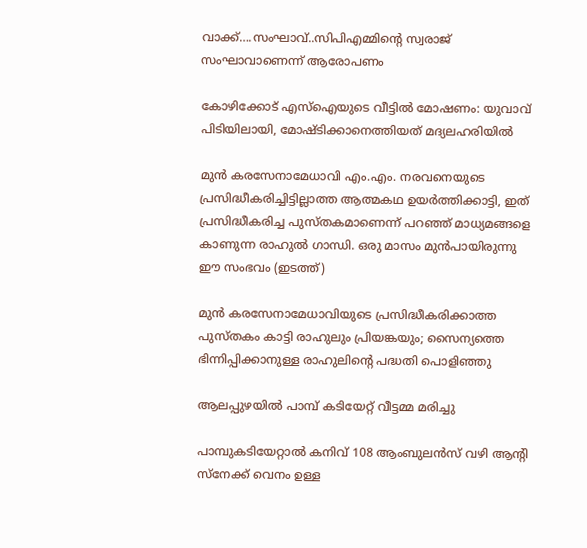വാക്ക്….സംഘാവ്..സിപിഎമ്മിന്റെ സ്വരാജ് സംഘാവാണെന്ന് ആരോപണം

കോഴിക്കോട് എസ്ഐയുടെ വീട്ടില്‍ മോഷണം: യുവാവ് പിടിയിലായി, മോഷ്ടിക്കാനെത്തിയത് മദ്യലഹരിയില്‍

മുന്‍ കരസേനാമേധാവി എം.എം. നരവനെയുടെ പ്രസിദ്ധീകരിച്ചിട്ടില്ലാത്ത ആത്മകഥ ഉയര്‍ത്തിക്കാട്ടി, ഇത് പ്രസിദ്ധീകരിച്ച പുസ്തകമാണെന്ന് പറഞ്ഞ് മാധ്യമങ്ങളെ കാണുന്ന രാഹുല്‍ ഗാന്ധി. ഒരു മാസം മുന്‍പായിരുന്നു ഈ സംഭവം (ഇടത്ത്)

മുന്‍ കരസേനാമേധാവിയുടെ പ്രസിദ്ധീകരിക്കാത്ത പുസ്തകം കാട്ടി രാഹുലും പ്രിയങ്കയും; സൈന്യത്തെ ഭിന്നിപ്പിക്കാനുള്ള രാഹുലിന്റെ പദ്ധതി പൊളിഞ്ഞു

ആലപ്പുഴയില്‍ പാമ്പ് കടിയേറ്റ് വീട്ടമ്മ മരിച്ചു

പാമ്പുകടിയേറ്റാല്‍ കനിവ് 108 ആംബുലന്‍സ് വഴി ആന്റി സ്നേക്ക് വെനം ഉള്ള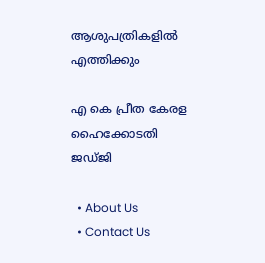ആശുപത്രികളില്‍ എത്തിക്കും

എ കെ പ്രീത കേരള ഹൈക്കോടതി ജഡ്ജി

  • About Us
  • Contact Us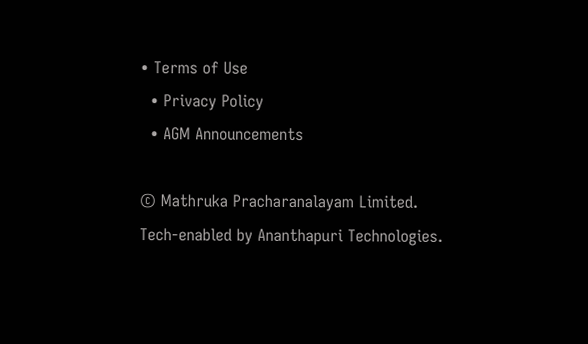• Terms of Use
  • Privacy Policy
  • AGM Announcements

© Mathruka Pracharanalayam Limited.
Tech-enabled by Ananthapuri Technologies.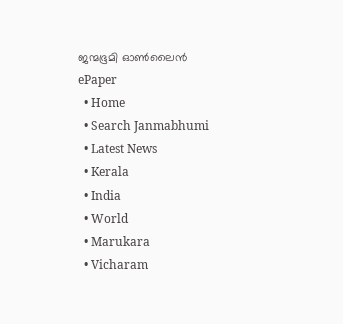ജന്മഭൂമി ഓണ്‍ലൈന്‍
ePaper
  • Home
  • Search Janmabhumi
  • Latest News
  • Kerala
  • India
  • World
  • Marukara
  • Vicharam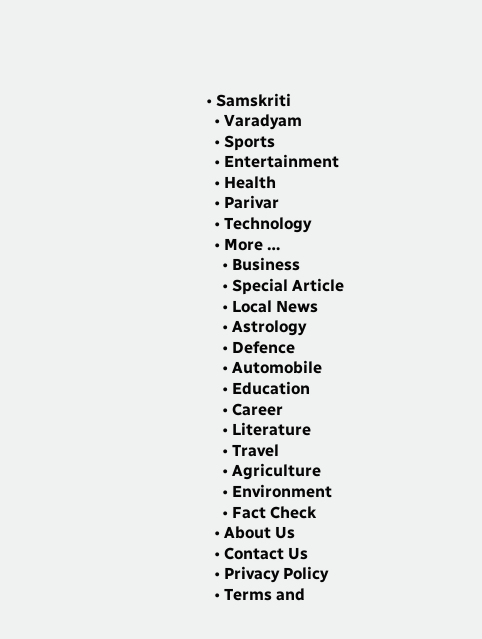• Samskriti
  • Varadyam
  • Sports
  • Entertainment
  • Health
  • Parivar
  • Technology
  • More …
    • Business
    • Special Article
    • Local News
    • Astrology
    • Defence
    • Automobile
    • Education
    • Career
    • Literature
    • Travel
    • Agriculture
    • Environment
    • Fact Check
  • About Us
  • Contact Us
  • Privacy Policy
  • Terms and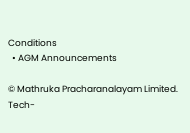Conditions
  • AGM Announcements

© Mathruka Pracharanalayam Limited.
Tech-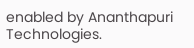enabled by Ananthapuri Technologies.